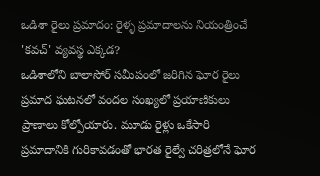ఒడిశా రైలు ప్రమాదం: రైళ్ళ ప్రమాదాలను నియంత్రించే 'కవచ్' వ్యవస్థ ఎక్కడ?
ఒడిశాలోని బాలాసోర్ సమీపంలో జరిగిన ఘోర రైలు ప్రమాద ఘటనలో వందల సంఖ్యలో ప్రయాణికులు ప్రాణాలు కోల్పోయారు. మూడు రైళ్లు ఒకేసారి ప్రమాదానికి గురికావడంతో భారత రైల్వే చరిత్రలోనే ఘోర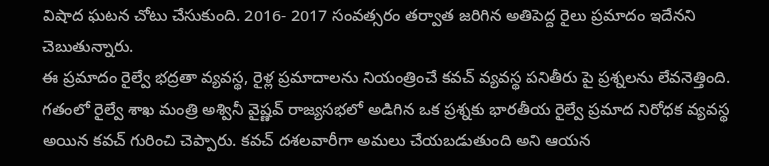విషాద ఘటన చోటు చేసుకుంది. 2016- 2017 సంవత్సరం తర్వాత జరిగిన అతిపెద్ద రైలు ప్రమాదం ఇదేనని చెబుతున్నారు.
ఈ ప్రమాదం రైల్వే భద్రతా వ్యవస్థ, రైళ్ల ప్రమాదాలను నియంత్రించే కవచ్ వ్యవస్థ పనితీరు పై ప్రశ్నలను లేవనెత్తింది. గతంలో రైల్వే శాఖ మంత్రి అశ్వినీ వైష్ణవ్ రాజ్యసభలో అడిగిన ఒక ప్రశ్నకు భారతీయ రైల్వే ప్రమాద నిరోధక వ్యవస్థ అయిన కవచ్ గురించి చెప్పారు. కవచ్ దశలవారీగా అమలు చేయబడుతుంది అని ఆయన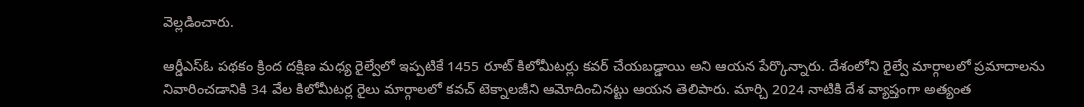వెల్లడించారు.

ఆర్డీఎస్ఓ పథకం క్రింద దక్షిణ మధ్య రైల్వేలో ఇప్పటికే 1455 రూట్ కిలోమీటర్లు కవర్ చేయబడ్డాయి అని ఆయన పేర్కొన్నారు. దేశంలోని రైల్వే మార్గాలలో ప్రమాదాలను నివారించడానికి 34 వేల కిలోమీటర్ల రైలు మార్గాలలో కవచ్ టెక్నాలజీని ఆమోదించినట్టు ఆయన తెలిపారు. మార్చి 2024 నాటికి దేశ వ్యాప్తంగా అత్యంత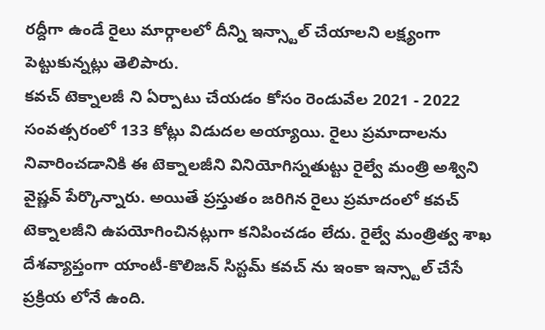రద్దీగా ఉండే రైలు మార్గాలలో దీన్ని ఇన్స్టాల్ చేయాలని లక్ష్యంగా పెట్టుకున్నట్లు తెలిపారు.
కవచ్ టెక్నాలజీ ని ఏర్పాటు చేయడం కోసం రెండువేల 2021 - 2022 సంవత్సరంలో 133 కోట్లు విడుదల అయ్యాయి. రైలు ప్రమాదాలను నివారించడానికి ఈ టెక్నాలజీని వినియోగిస్నతుట్టు రైల్వే మంత్రి అశ్విని వైష్ణవ్ పేర్కొన్నారు. అయితే ప్రస్తుతం జరిగిన రైలు ప్రమాదంలో కవచ్ టెక్నాలజీని ఉపయోగించినట్లుగా కనిపించడం లేదు. రైల్వే మంత్రిత్వ శాఖ దేశవ్యాప్తంగా యాంటీ-కొలిజన్ సిస్టమ్ కవచ్ ను ఇంకా ఇన్స్టాల్ చేసే ప్రక్రియ లోనే ఉంది.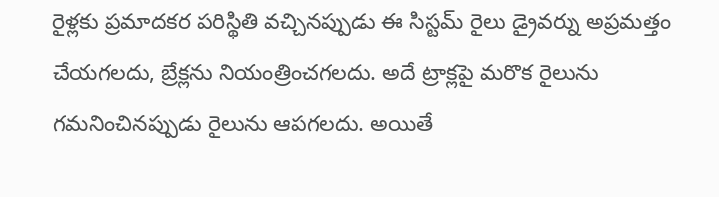రైళ్లకు ప్రమాదకర పరిస్థితి వచ్చినప్పుడు ఈ సిస్టమ్ రైలు డ్రైవర్ను అప్రమత్తం చేయగలదు, బ్రేక్లను నియంత్రించగలదు. అదే ట్రాక్లపై మరొక రైలును గమనించినప్పుడు రైలును ఆపగలదు. అయితే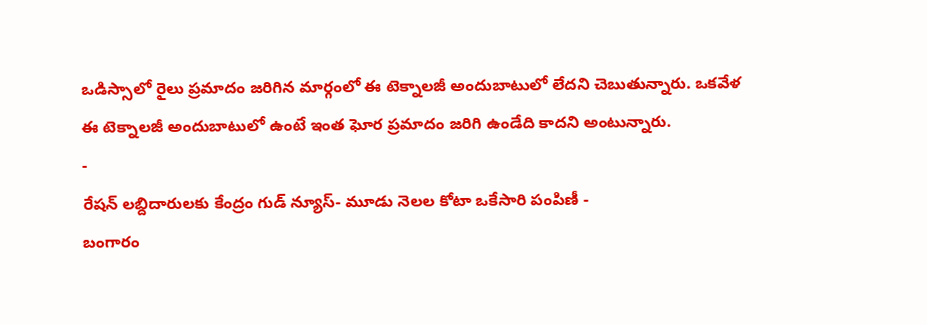ఒడిస్సాలో రైలు ప్రమాదం జరిగిన మార్గంలో ఈ టెక్నాలజీ అందుబాటులో లేదని చెబుతున్నారు. ఒకవేళ ఈ టెక్నాలజీ అందుబాటులో ఉంటే ఇంత ఘోర ప్రమాదం జరిగి ఉండేది కాదని అంటున్నారు.
-
రేషన్ లబ్దిదారులకు కేంద్రం గుడ్ న్యూస్- మూడు నెలల కోటా ఒకేసారి పంపిణీ -
బంగారం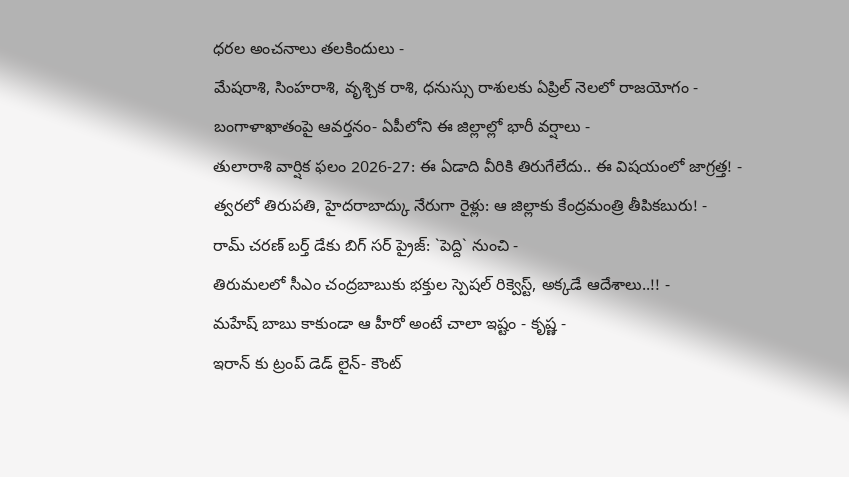ధరల అంచనాలు తలకిందులు -
మేషరాశి, సింహరాశి, వృశ్చిక రాశి, ధనుస్సు రాశులకు ఏప్రిల్ నెలలో రాజయోగం -
బంగాళాఖాతంపై ఆవర్తనం- ఏపీలోని ఈ జిల్లాల్లో భారీ వర్షాలు -
తులారాశి వార్షిక ఫలం 2026-27: ఈ ఏడాది వీరికి తిరుగేలేదు.. ఈ విషయంలో జాగ్రత్త! -
త్వరలో తిరుపతి, హైదరాబాద్కు నేరుగా రైళ్లు: ఆ జిల్లాకు కేంద్రమంత్రి తీపికబురు! -
రామ్ చరణ్ బర్త్ డేకు బిగ్ సర్ ప్రైజ్: `పెద్ది` నుంచి -
తిరుమలలో సీఎం చంద్రబాబుకు భక్తుల స్పెషల్ రిక్వెస్ట్, అక్కడే ఆదేశాలు..!! -
మహేష్ బాబు కాకుండా ఆ హీరో అంటే చాలా ఇష్టం - కృష్ణ -
ఇరాన్ కు ట్రంప్ డెడ్ లైన్- కౌంట్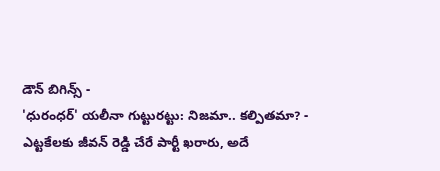డౌన్ బిగిన్స్ -
'ధురంధర్' యలీనా గుట్టురట్టు: నిజమా.. కల్పితమా? -
ఎట్టకేలకు జీవన్ రెడ్డి చేరే పార్టీ ఖరారు, అదే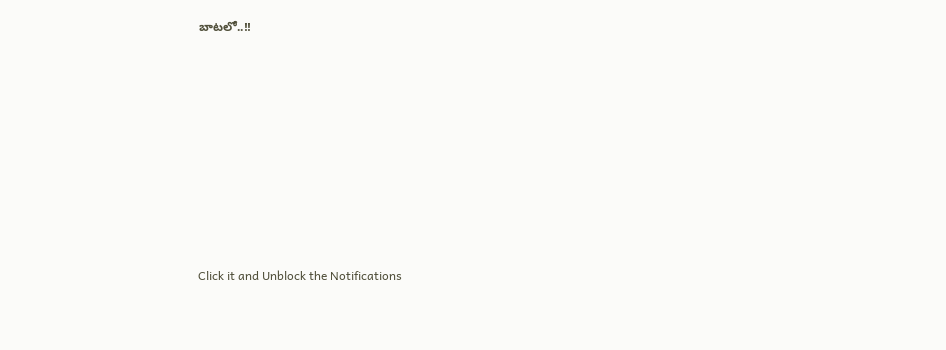బాటలో..!!












Click it and Unblock the Notifications